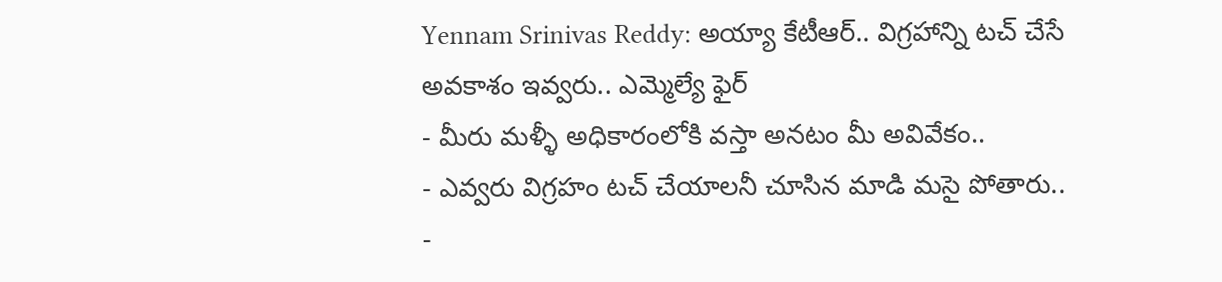Yennam Srinivas Reddy: అయ్యా కేటీఆర్.. విగ్రహాన్ని టచ్ చేసే అవకాశం ఇవ్వరు.. ఎమ్మెల్యే ఫైర్
- మీరు మళ్ళీ అధికారంలోకి వస్తా అనటం మీ అవివేకం..
- ఎవ్వరు విగ్రహం టచ్ చేయాలనీ చూసిన మాడి మసై పోతారు..
-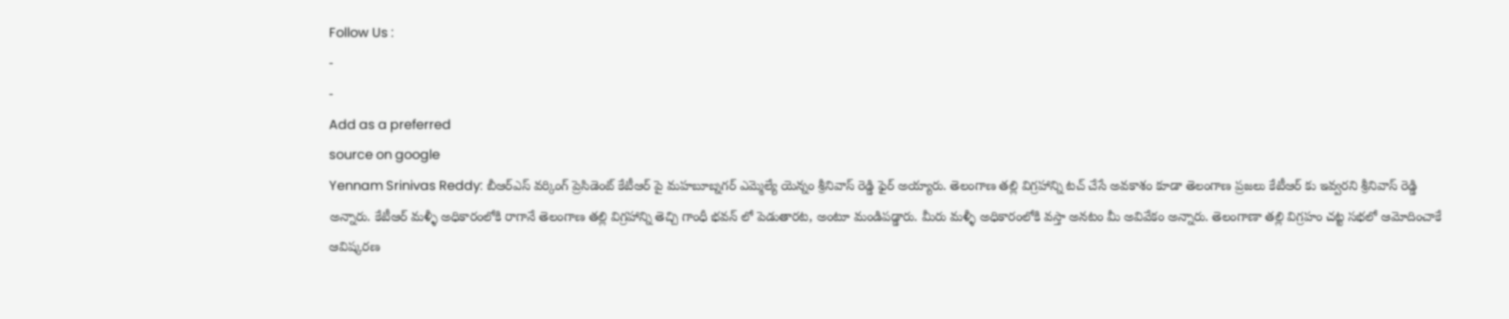Follow Us :
-
-
Add as a preferred
source on google
Yennam Srinivas Reddy: బీఆర్ఎస్ వర్కింగ్ ప్రెసిడెంట్ కేటీఆర్ పై మహబూబ్నగర్ ఎమ్మెల్యే యెన్నం శ్రీనివాస్ రెడ్డి ఫైర్ అయ్యారు. తెలంగాణ తల్లి విగ్రహాన్ని టచ్ చేసే అవకాశం కూడా తెలంగాణ ప్రజలు కేటీఆర్ కు ఇవ్వరని శ్రీనివాస్ రెడ్డి అన్నారు. కేటీఆర్ మళ్ళీ అధికారంలోకి రాగానే తెలంగాణ తల్లి విగ్రహాన్ని తెచ్చి గాంధీ భవన్ లో పెడుతారట, అంటూ మండిపడ్డారు. మీరు మళ్ళీ అధికారంలోకి వస్తా అనటం మీ అవివేకం అన్నారు. తెలంగాణా తల్లి విగ్రహం చట్ట సభలో ఆమోదించాకే ఆవిష్కరణ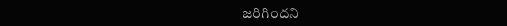జరిగిందని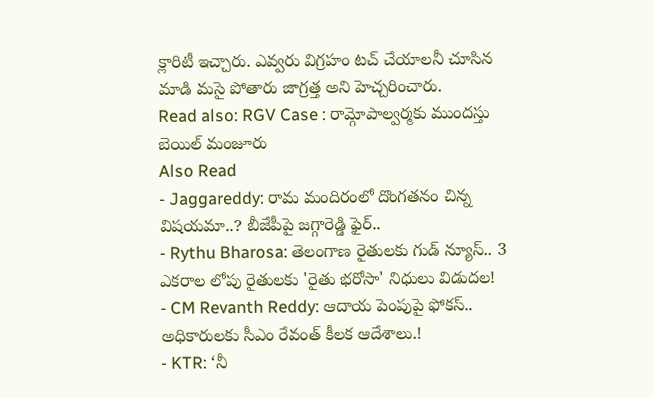క్లారిటీ ఇచ్చారు. ఎవ్వరు విగ్రహం టచ్ చేయాలనీ చూసిన మాడి మసై పోతారు జాగ్రత్త అని హెచ్చరించారు.
Read also: RGV Case : రామ్గోపాల్వర్మకు ముందస్తు బెయిల్ మంజూరు
Also Read
- Jaggareddy: రామ మందిరంలో దొంగతనం చిన్న విషయమా..? బీజేపీపై జగ్గారెడ్డి ఫైర్..
- Rythu Bharosa: తెలంగాణ రైతులకు గుడ్ న్యూస్.. 3 ఎకరాల లోపు రైతులకు 'రైతు భరోసా' నిధులు విడుదల!
- CM Revanth Reddy: ఆదాయ పెంపుపై ఫోకస్.. అధికారులకు సీఎం రేవంత్ కీలక ఆదేశాలు.!
- KTR: ‘నీ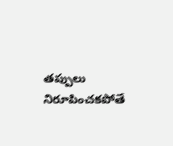తప్పులు నిరూపించకపోతే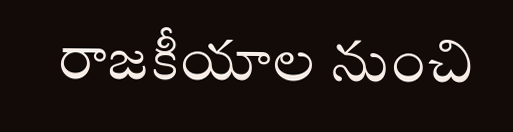రాజకీయాల నుంచి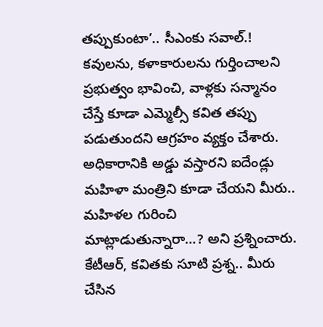తప్పుకుంటా’.. సీఎంకు సవాల్.!
కవులను, కళాకారులను గుర్తించాలని ప్రభుత్వం భావించి, వాళ్లకు సన్మానం చేస్తే కూడా ఎమ్మెల్సీ కవిత తప్పు పడుతుందని ఆగ్రహం వ్యక్తం చేశారు. అధికారానికి అడ్డు వస్తారని ఐదేండ్లు మహిళా మంత్రిని కూడా చేయని మీరు.. మహిళల గురించి మాట్లాడుతున్నారా…? అని ప్రశ్నించారు. కేటీఆర్, కవితకు సూటి ప్రశ్న.. మీరు చేసిన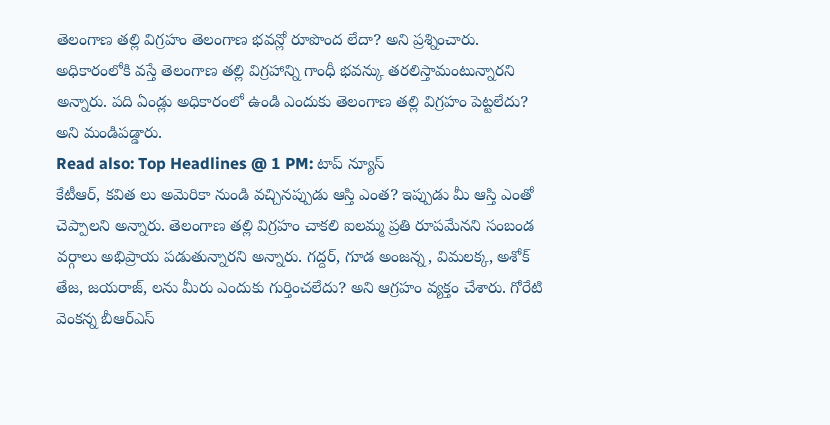తెలంగాణ తల్లి విగ్రహం తెలంగాణ భవన్లో రూపొంద లేదా? అని ప్రశ్నించారు. అధికారంలోకి వస్తే తెలంగాణ తల్లి విగ్రహాన్ని గాంధీ భవన్కు తరలిస్తామంటున్నారని అన్నారు. పది ఏండ్లు అధికారంలో ఉండి ఎందుకు తెలంగాణ తల్లి విగ్రహం పెట్టలేదు? అని మండిపడ్డారు.
Read also: Top Headlines @ 1 PM: టాప్ న్యూస్
కేటీఆర్, కవిత లు అమెరికా నుండి వచ్చినప్పుడు ఆస్తి ఎంత? ఇప్పుడు మీ ఆస్తి ఎంతో చెప్పాలని అన్నారు. తెలంగాణ తల్లి విగ్రహం చాకలి ఐలమ్మ ప్రతి రూపమేనని సంబండ వర్గాలు అభిప్రాయ పడుతున్నారని అన్నారు. గద్దర్, గూడ అంజన్న, విమలక్క, అశోక్ తేజ, జయరాజ్, లను మీరు ఎందుకు గుర్తించలేదు? అని ఆగ్రహం వ్యక్తం చేశారు. గోరేటి వెంకన్న బీఆర్ఎస్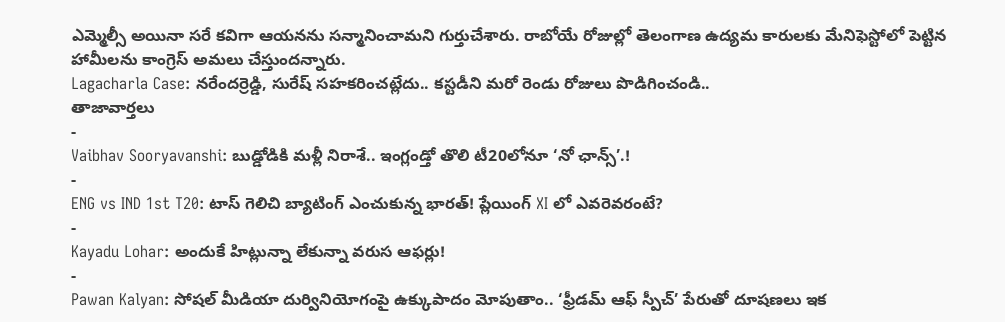ఎమ్మెల్సీ అయినా సరే కవిగా ఆయనను సన్మానించామని గుర్తుచేశారు. రాబోయే రోజుల్లో తెలంగాణ ఉద్యమ కారులకు మేనిఫెస్టోలో పెట్టిన హామీలను కాంగ్రెస్ అమలు చేస్తుందన్నారు.
Lagacharla Case: నరేందర్రెడ్డి, సురేష్ సహకరించట్లేదు.. కస్టడీని మరో రెండు రోజులు పొడిగించండి..
తాజావార్తలు
-
Vaibhav Sooryavanshi: బుడ్డోడికి మళ్లీ నిరాశే.. ఇంగ్లండ్తో తొలి టీ20లోనూ ‘నో ఛాన్స్’.!
-
ENG vs IND 1st T20: టాస్ గెలిచి బ్యాటింగ్ ఎంచుకున్న భారత్! ప్లేయింగ్ XI లో ఎవరెవరంటే?
-
Kayadu Lohar: అందుకే హిట్లున్నా లేకున్నా వరుస ఆఫర్లు!
-
Pawan Kalyan: సోషల్ మీడియా దుర్వినియోగంపై ఉక్కుపాదం మోపుతాం.. ‘ఫ్రీడమ్ ఆఫ్ స్పీచ్’ పేరుతో దూషణలు ఇక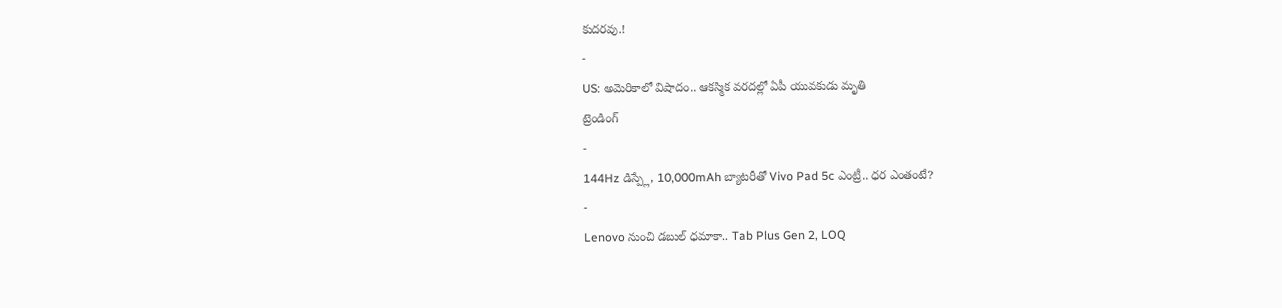కుదరవు.!
-
US: అమెరికాలో విషాదం.. ఆకస్మిక వరదల్లో ఏపీ యువకుడు మృతి
ట్రెండింగ్
-
144Hz డిస్ప్లే, 10,000mAh బ్యాటరీతో Vivo Pad 5c ఎంట్రీ.. ధర ఎంతంటే?
-
Lenovo నుంచి డబుల్ ధమాకా.. Tab Plus Gen 2, LOQ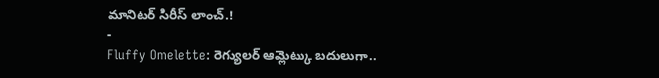మానిటర్ సిరీస్ లాంచ్.!
-
Fluffy Omelette: రెగ్యులర్ ఆమ్లెట్కు బదులుగా..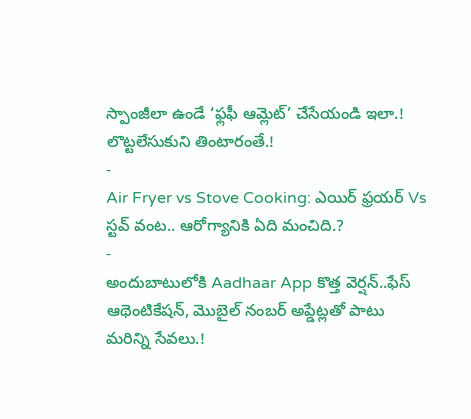స్పాంజీలా ఉండే ‘ఫ్లఫీ ఆమ్లెట్’ చేసేయండి ఇలా.! లొట్టలేసుకుని తింటారంతే.!
-
Air Fryer vs Stove Cooking: ఎయిర్ ఫ్రయర్ Vs స్టవ్ వంట.. ఆరోగ్యానికి ఏది మంచిది.?
-
అందుబాటులోకి Aadhaar App కొత్త వెర్షన్..ఫేస్ ఆథెంటికేషన్, మొబైల్ నంబర్ అప్డేట్లతో పాటు మరిన్ని సేవలు.!